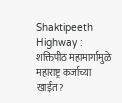Shaktipeeth Highway : शक्तिपीठ महामार्गामुळे महाराष्ट्र कर्जाच्या खाईत?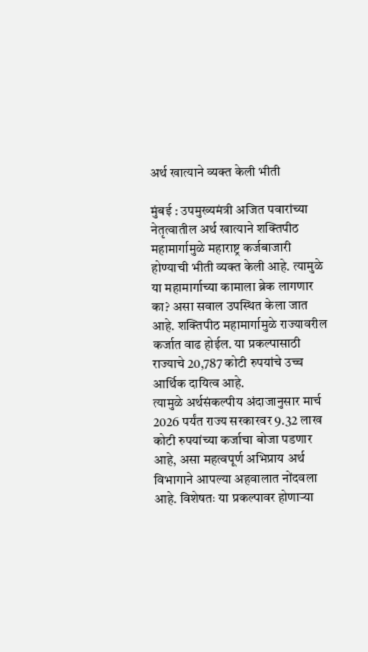अर्थ खात्याने व्यक्त केली भीती

मुंबई : उपमुख्यमंत्री अजित पवारांच्या नेतृत्वातील अर्थ खात्याने शक्तिपीठ महामार्गामुळे महाराष्ट्र कर्जबाजारी होण्याची भीती व्यक्त केली आहे. त्यामुळे या महामार्गाच्या कामाला ब्रेक लागणार का? असा सवाल उपस्थित केला जात आहे. शक्तिपीठ महामार्गामुळे राज्यावरील कर्जात वाढ होईल. या प्रकल्पासाठी राज्याचे 20,787 कोटी रुपयांचे उच्च आर्थिक दायित्व आहे.
त्यामुळे अर्थसंकल्पीय अंदाजानुसार मार्च 2026 पर्यंत राज्य सरकारवर 9.32 लाख कोटी रुपयांच्या कर्जाचा बोजा पडणार आहे, असा महत्वपूर्ण अभिप्राय अर्थ विभागाने आपल्या अहवालात नोंदवला आहे. विशेषतः या प्रकल्पावर होणाऱ्या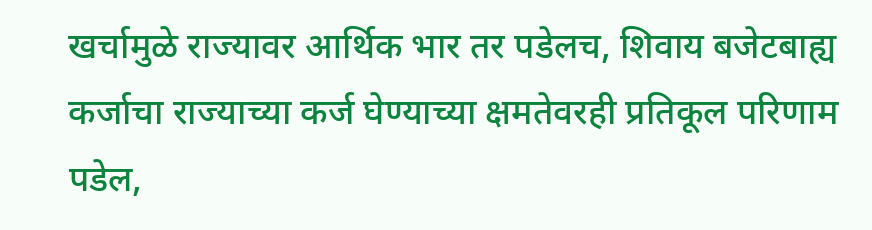खर्चामुळे राज्यावर आर्थिक भार तर पडेलच, शिवाय बजेटबाह्य कर्जाचा राज्याच्या कर्ज घेण्याच्या क्षमतेवरही प्रतिकूल परिणाम पडेल,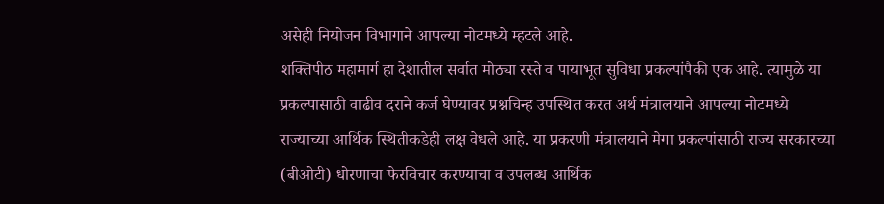असेही नियोजन विभागाने आपल्या नोटमध्ये म्हटले आहे.
शक्तिपीठ महामार्ग हा देशातील सर्वात मोठ्या रस्ते व पायाभूत सुविधा प्रकल्पांपैकी एक आहे. त्यामुळे या प्रकल्पासाठी वाढीव दराने कर्ज घेण्यावर प्रश्नचिन्ह उपस्थित करत अर्थ मंत्रालयाने आपल्या नोटमध्ये राज्याच्या आर्थिक स्थितीकडेही लक्ष वेधले आहे. या प्रकरणी मंत्रालयाने मेगा प्रकल्पांसाठी राज्य सरकारच्या (बीओटी) धोरणाचा फेरविचार करण्याचा व उपलब्ध आर्थिक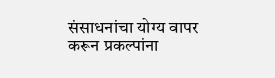संसाधनांचा योग्य वापर करून प्रकल्पांना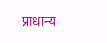प्राधान्य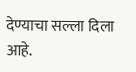देण्याचा सल्ला दिला आहे.